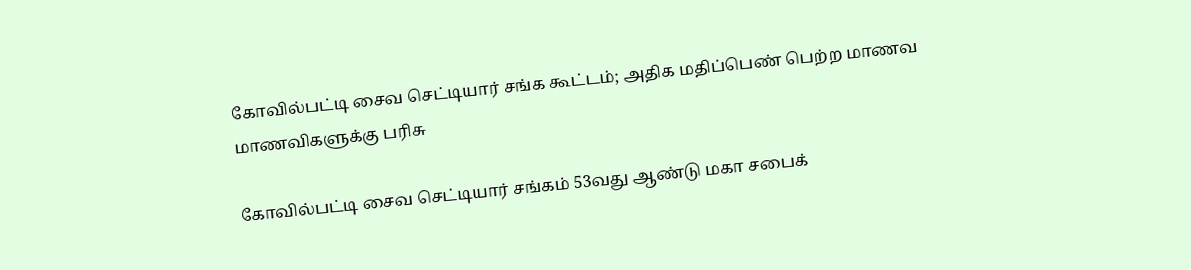கோவில்பட்டி சைவ செட்டியார் சங்க கூட்டம்; அதிக மதிப்பெண் பெற்ற மாணவ மாணவிகளுக்கு பரிசு

கோவில்பட்டி சைவ செட்டியார் சங்கம் 53வது ஆண்டு மகா சபைக்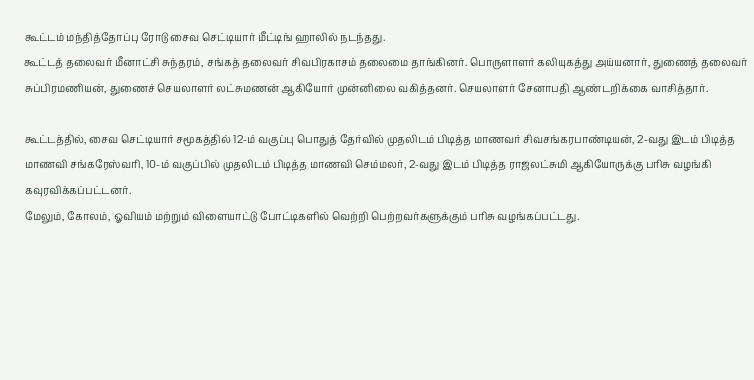கூட்டம் மந்தித்தோப்பு ரோடு சைவ செட்டியார் மீட்டிங் ஹாலில் நடந்தது.
கூட்டத் தலைவர் மீனாட்சி சுந்தரம், சங்கத் தலைவர் சிவபிரகாசம் தலைமை தாங்கினர். பொருளாளர் கலியுகத்து அய்யனார், துணைத் தலைவர் சுப்பிரமணியன், துணைச் செயலாளர் லட்சுமணன் ஆகியோர் முன்னிலை வகித்தனர். செயலாளர் சேனாபதி ஆண்டறிக்கை வாசித்தார்.

கூட்டத்தில், சைவ செட்டியார் சமூகத்தில் 12-ம் வகுப்பு பொதுத் தேர்வில் முதலிடம் பிடித்த மாணவர் சிவசங்கரபாண்டியன், 2-வது இடம் பிடித்த மாணவி சங்கரேஸ்வரி, 10-ம் வகுப்பில் முதலிடம் பிடித்த மாணவி செம்மலர், 2-வது இடம் பிடித்த ராஜலட்சுமி ஆகியோருக்கு பரிசு வழங்கி கவுரவிக்கப்பட்டனர்.
மேலும், கோலம், ஓவியம் மற்றும் விளையாட்டு போட்டிகளில் வெற்றி பெற்றவர்களுக்கும் பரிசு வழங்கப்பட்டது.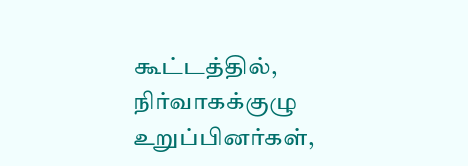கூட்டத்தில், நிர்வாகக்குழு உறுப்பினர்கள்,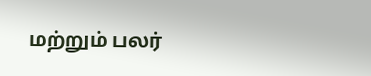மற்றும் பலர்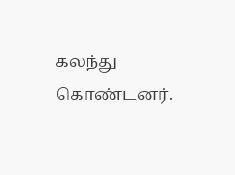கலந்து கொண்டனர்.